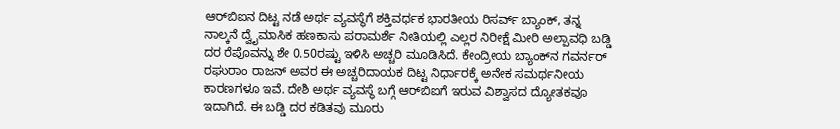ಆರ್‌ಬಿಐನ ದಿಟ್ಟ ನಡೆ ಅರ್ಥ ವ್ಯವಸ್ಥೆಗೆ ಶಕ್ತಿವರ್ಧಕ ಭಾರತೀಯ ರಿಸರ್ವ್‌ ಬ್ಯಾಂಕ್‌, ತನ್ನ ನಾಲ್ಕನೆ ದ್ವೈಮಾಸಿಕ ಹಣಕಾಸು ಪರಾಮರ್ಶೆ ನೀತಿಯಲ್ಲಿ ಎಲ್ಲರ ನಿರೀಕ್ಷೆ ಮೀರಿ ಅಲ್ಪಾವಧಿ ಬಡ್ಡಿ ದರ ರೆಪೊವನ್ನು ಶೇ 0.50ರಷ್ಟು ಇಳಿಸಿ ಅಚ್ಚರಿ ಮೂಡಿಸಿದೆ. ಕೇಂದ್ರೀಯ ಬ್ಯಾಂಕ್‌ನ ಗವರ್ನರ್‌ ರಘುರಾಂ ರಾಜನ್‌ ಅವರ ಈ ಅಚ್ಚರಿದಾಯಕ ದಿಟ್ಟ ನಿರ್ಧಾರಕ್ಕೆ ಅನೇಕ ಸಮರ್ಥನೀಯ ಕಾರಣಗಳೂ ಇವೆ. ದೇಶಿ ಅರ್ಥ ವ್ಯವಸ್ಥೆ ಬಗ್ಗೆ ಆರ್‌ಬಿಐಗೆ ಇರುವ ವಿಶ್ವಾಸದ ದ್ಯೋತಕವೂ ಇದಾಗಿದೆ. ಈ ಬಡ್ಡಿ ದರ ಕಡಿತವು ಮೂರು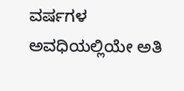ವರ್ಷಗಳ ಅವಧಿಯಲ್ಲಿಯೇ ಅತಿ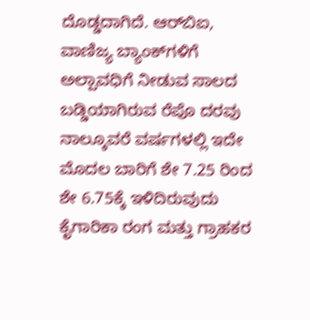ದೊಡ್ಡದಾಗಿದೆ. ಆರ್‌ಬಿಐ, ವಾಣಿಜ್ಯ ಬ್ಯಾಂಕ್‌ಗಳಿಗೆ ಅಲ್ಪಾವಧಿಗೆ ನೀಡುವ ಸಾಲದ ಬಡ್ಡಿಯಾಗಿರುವ ರೆಪೊ ದರವು ನಾಲ್ಕೂವರೆ ವರ್ಷಗಳಲ್ಲಿ ಇದೇ ಮೊದಲ ಬಾರಿಗೆ ಶೇ 7.25 ರಿಂದ ಶೇ 6.75ಕ್ಕೆ ಇಳಿದಿರುವುದು ಕೈಗಾರಿಕಾ ರಂಗ ಮತ್ತು ಗ್ರಾಹಕರ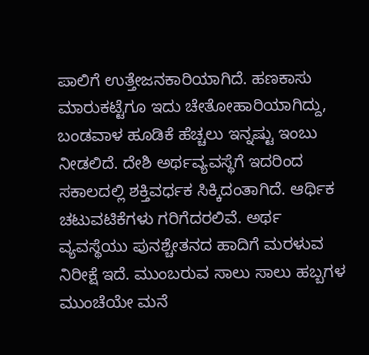ಪಾಲಿಗೆ ಉತ್ತೇಜನಕಾರಿಯಾಗಿದೆ. ಹಣಕಾಸು ಮಾರುಕಟ್ಟೆಗೂ ಇದು ಚೇತೋಹಾರಿಯಾಗಿದ್ದು, ಬಂಡವಾಳ ಹೂಡಿಕೆ ಹೆಚ್ಚಲು ಇನ್ನಷ್ಟು ಇಂಬು ನೀಡಲಿದೆ. ದೇಶಿ ಅರ್ಥವ್ಯವಸ್ಥೆಗೆ ಇದರಿಂದ ಸಕಾಲದಲ್ಲಿ ಶಕ್ತಿವರ್ಧಕ ಸಿಕ್ಕಿದಂತಾಗಿದೆ. ಆರ್ಥಿಕ ಚಟುವಟಿಕೆಗಳು ಗರಿಗೆದರಲಿವೆ. ಅರ್ಥ ವ್ಯವಸ್ಥೆಯು ಪುನಶ್ಚೇತನದ ಹಾದಿಗೆ ಮರಳುವ ನಿರೀಕ್ಷೆ ಇದೆ. ಮುಂಬರುವ ಸಾಲು ಸಾಲು ಹಬ್ಬಗಳ ಮುಂಚೆಯೇ ಮನೆ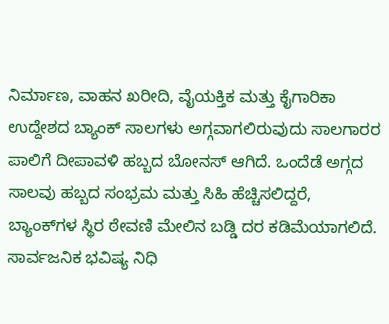ನಿರ್ಮಾಣ, ವಾಹನ ಖರೀದಿ, ವೈಯಕ್ತಿಕ ಮತ್ತು ಕೈಗಾರಿಕಾ ಉದ್ದೇಶದ ಬ್ಯಾಂಕ್‌ ಸಾಲಗಳು ಅಗ್ಗವಾಗಲಿರುವುದು ಸಾಲಗಾರರ ಪಾಲಿಗೆ ದೀಪಾವಳಿ ಹಬ್ಬದ ಬೋನಸ್‌ ಆಗಿದೆ. ಒಂದೆಡೆ ಅಗ್ಗದ ಸಾಲವು ಹಬ್ಬದ ಸಂಭ್ರಮ ಮತ್ತು ಸಿಹಿ ಹೆಚ್ಚಿಸಲಿದ್ದರೆ, ಬ್ಯಾಂಕ್‌ಗಳ ಸ್ಥಿರ ಠೇವಣಿ ಮೇಲಿನ ಬಡ್ಡಿ ದರ ಕಡಿಮೆಯಾಗಲಿದೆ. ಸಾರ್ವಜನಿಕ ಭವಿಷ್ಯ ನಿಧಿ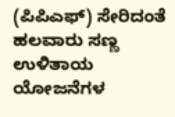(ಪಿಪಿಎಫ್‌) ಸೇರಿದಂತೆ ಹಲವಾರು ಸಣ್ಣ ಉಳಿತಾಯ ಯೋಜನೆಗಳ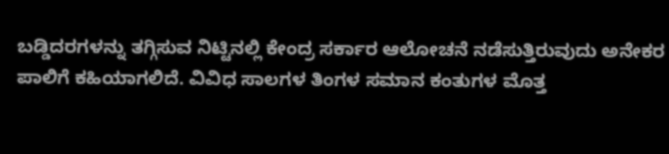ಬಡ್ಡಿದರಗಳನ್ನು ತಗ್ಗಿಸುವ ನಿಟ್ಟಿನಲ್ಲಿ ಕೇಂದ್ರ ಸರ್ಕಾರ ಆಲೋಚನೆ ನಡೆಸುತ್ತಿರುವುದು ಅನೇಕರ ಪಾಲಿಗೆ ಕಹಿಯಾಗಲಿದೆ. ವಿವಿಧ ಸಾಲಗಳ ತಿಂಗಳ ಸಮಾನ ಕಂತುಗಳ ಮೊತ್ತ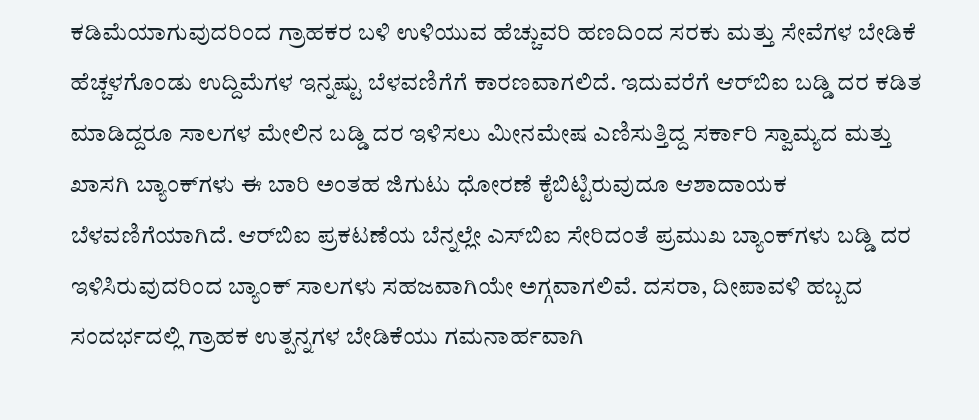ಕಡಿಮೆಯಾಗುವುದರಿಂದ ಗ್ರಾಹಕರ ಬಳಿ ಉಳಿಯುವ ಹೆಚ್ಚುವರಿ ಹಣದಿಂದ ಸರಕು ಮತ್ತು ಸೇವೆಗಳ ಬೇಡಿಕೆ ಹೆಚ್ಚಳಗೊಂಡು ಉದ್ದಿಮೆಗಳ ಇನ್ನಷ್ಟು ಬೆಳವಣಿಗೆಗೆ ಕಾರಣವಾಗಲಿದೆ. ಇದುವರೆಗೆ ಆರ್‌ಬಿಐ ಬಡ್ಡಿ ದರ ಕಡಿತ ಮಾಡಿದ್ದರೂ ಸಾಲಗಳ ಮೇಲಿನ ಬಡ್ಡಿ ದರ ಇಳಿಸಲು ಮೀನಮೇಷ ಎಣಿಸುತ್ತಿದ್ದ ಸರ್ಕಾರಿ ಸ್ವಾಮ್ಯದ ಮತ್ತು ಖಾಸಗಿ ಬ್ಯಾಂಕ್‌ಗಳು ಈ ಬಾರಿ ಅಂತಹ ಜಿಗುಟು ಧೋರಣೆ ಕೈಬಿಟ್ಟಿರುವುದೂ ಆಶಾದಾಯಕ ಬೆಳವಣಿಗೆಯಾಗಿದೆ. ಆರ್‌ಬಿಐ ಪ್ರಕಟಣೆಯ ಬೆನ್ನಲ್ಲೇ ಎಸ್‌ಬಿಐ ಸೇರಿದಂತೆ ಪ್ರಮುಖ ಬ್ಯಾಂಕ್‌ಗಳು ಬಡ್ಡಿ ದರ ಇಳಿಸಿರುವುದರಿಂದ ಬ್ಯಾಂಕ್‌ ಸಾಲಗಳು ಸಹಜವಾಗಿಯೇ ಅಗ್ಗವಾಗಲಿವೆ. ದಸರಾ, ದೀಪಾವಳಿ ಹಬ್ಬದ ಸಂದರ್ಭದಲ್ಲಿ ಗ್ರಾಹಕ ಉತ್ಪನ್ನಗಳ ಬೇಡಿಕೆಯು ಗಮನಾರ್ಹವಾಗಿ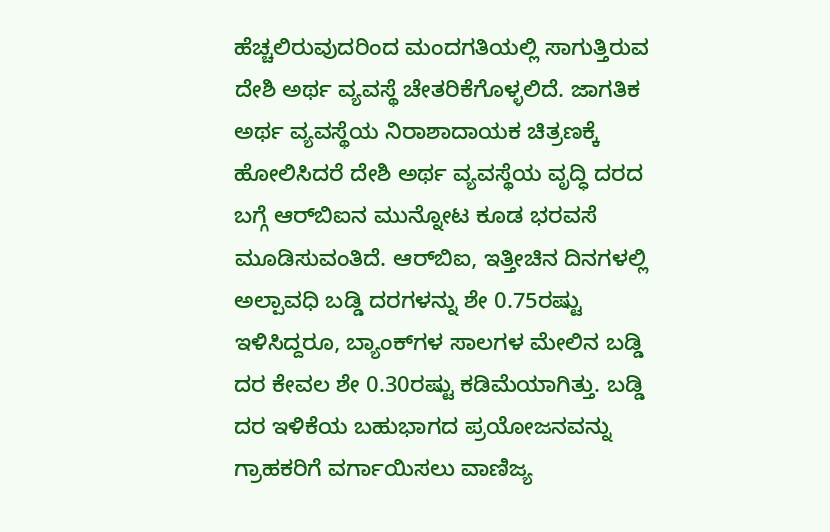ಹೆಚ್ಚಲಿರುವುದರಿಂದ ಮಂದಗತಿಯಲ್ಲಿ ಸಾಗುತ್ತಿರುವ ದೇಶಿ ಅರ್ಥ ವ್ಯವಸ್ಥೆ ಚೇತರಿಕೆಗೊಳ್ಳಲಿದೆ. ಜಾಗತಿಕ ಅರ್ಥ ವ್ಯವಸ್ಥೆಯ ನಿರಾಶಾದಾಯಕ ಚಿತ್ರಣಕ್ಕೆ ಹೋಲಿಸಿದರೆ ದೇಶಿ ಅರ್ಥ ವ್ಯವಸ್ಥೆಯ ವೃದ್ಧಿ ದರದ ಬಗ್ಗೆ ಆರ್‌ಬಿಐನ ಮುನ್ನೋಟ ಕೂಡ ಭರವಸೆ ಮೂಡಿಸುವಂತಿದೆ. ಆರ್‌ಬಿಐ, ಇತ್ತೀಚಿನ ದಿನಗಳಲ್ಲಿ ಅಲ್ಪಾವಧಿ ಬಡ್ಡಿ ದರಗಳನ್ನು ಶೇ 0.75ರಷ್ಟು ಇಳಿಸಿದ್ದರೂ, ಬ್ಯಾಂಕ್‌ಗಳ ಸಾಲಗಳ ಮೇಲಿನ ಬಡ್ಡಿ ದರ ಕೇವಲ ಶೇ 0.30ರಷ್ಟು ಕಡಿಮೆಯಾಗಿತ್ತು. ಬಡ್ಡಿ ದರ ಇಳಿಕೆಯ ಬಹುಭಾಗದ ಪ್ರಯೋಜನವನ್ನು ಗ್ರಾಹಕರಿಗೆ ವರ್ಗಾಯಿಸಲು ವಾಣಿಜ್ಯ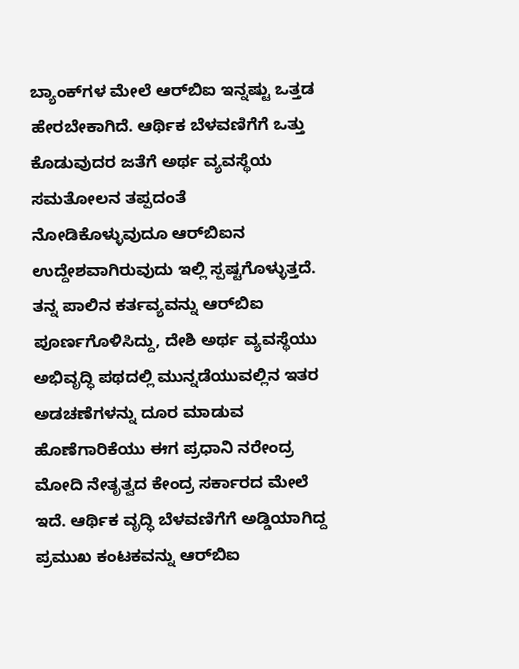ಬ್ಯಾಂಕ್‌ಗಳ ಮೇಲೆ ಆರ್‌ಬಿಐ ಇನ್ನಷ್ಟು ಒತ್ತಡ ಹೇರಬೇಕಾಗಿದೆ. ಆರ್ಥಿಕ ಬೆಳವಣಿಗೆಗೆ ಒತ್ತು ಕೊಡುವುದರ ಜತೆಗೆ ಅರ್ಥ ವ್ಯವಸ್ಥೆಯ ಸಮತೋಲನ ತಪ್ಪದಂತೆ ನೋಡಿಕೊಳ್ಳುವುದೂ ಆರ್‌ಬಿಐನ ಉದ್ದೇಶವಾಗಿರುವುದು ಇಲ್ಲಿ ಸ್ಪಷ್ಟಗೊಳ್ಳುತ್ತದೆ. ತನ್ನ ಪಾಲಿನ ಕರ್ತವ್ಯವನ್ನು ಆರ್‌ಬಿಐ ಪೂರ್ಣಗೊಳಿಸಿದ್ದು, ದೇಶಿ ಅರ್ಥ ವ್ಯವಸ್ಥೆಯು ಅಭಿವೃದ್ಧಿ ಪಥದಲ್ಲಿ ಮುನ್ನಡೆಯುವಲ್ಲಿನ ಇತರ ಅಡಚಣೆಗಳನ್ನು ದೂರ ಮಾಡುವ ಹೊಣೆಗಾರಿಕೆಯು ಈಗ ಪ್ರಧಾನಿ ನರೇಂದ್ರ ಮೋದಿ ನೇತೃತ್ವದ ಕೇಂದ್ರ ಸರ್ಕಾರದ ಮೇಲೆ ಇದೆ. ಆರ್ಥಿಕ ವೃದ್ಧಿ ಬೆಳವಣಿಗೆಗೆ ಅಡ್ಡಿಯಾಗಿದ್ದ ಪ್ರಮುಖ ಕಂಟಕವನ್ನು ಆರ್‌ಬಿಐ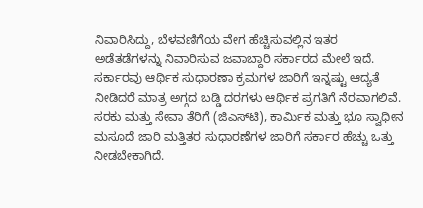ನಿವಾರಿಸಿದ್ದು, ಬೆಳವಣಿಗೆಯ ವೇಗ ಹೆಚ್ಚಿಸುವಲ್ಲಿನ ಇತರ ಅಡೆತಡೆಗಳನ್ನು ನಿವಾರಿಸುವ ಜವಾಬ್ದಾರಿ ಸರ್ಕಾರದ ಮೇಲೆ ಇದೆ. ಸರ್ಕಾರವು ಆರ್ಥಿಕ ಸುಧಾರಣಾ ಕ್ರಮಗಳ ಜಾರಿಗೆ ಇನ್ನಷ್ಟು ಆದ್ಯತೆ ನೀಡಿದರೆ ಮಾತ್ರ ಅಗ್ಗದ ಬಡ್ಡಿ ದರಗಳು ಆರ್ಥಿಕ ಪ್ರಗತಿಗೆ ನೆರವಾಗಲಿವೆ. ಸರಕು ಮತ್ತು ಸೇವಾ ತೆರಿಗೆ (ಜಿಎಸ್‌ಟಿ), ಕಾರ್ಮಿಕ ಮತ್ತು ಭೂ ಸ್ವಾಧೀನ ಮಸೂದೆ ಜಾರಿ ಮತ್ತಿತರ ಸುಧಾರಣೆಗಳ ಜಾರಿಗೆ ಸರ್ಕಾರ ಹೆಚ್ಚು ಒತ್ತು ನೀಡಬೇಕಾಗಿದೆ.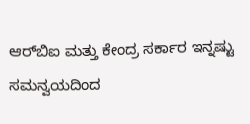ಆರ್‌ಬಿಐ ಮತ್ತು ಕೇಂದ್ರ ಸರ್ಕಾರ ಇನ್ನಷ್ಟು ಸಮನ್ವಯದಿಂದ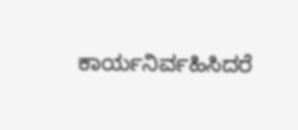ಕಾರ್ಯನಿರ್ವಹಿಸಿದರೆ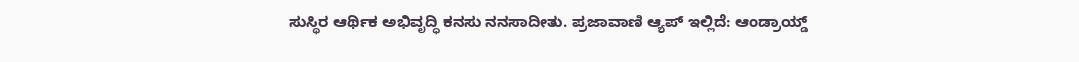ಸುಸ್ಥಿರ ಆರ್ಥಿಕ ಅಭಿವೃದ್ಧಿ ಕನಸು ನನಸಾದೀತು. ಪ್ರಜಾವಾಣಿ ಆ್ಯಪ್ ಇಲ್ಲಿದೆ: ಆಂಡ್ರಾಯ್ಡ್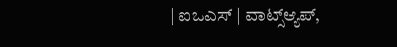| ಐಒಎಸ್ | ವಾಟ್ಸ್ಆ್ಯಪ್,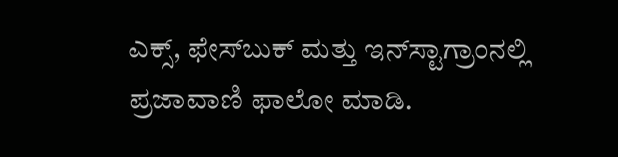ಎಕ್ಸ್, ಫೇಸ್‌ಬುಕ್ ಮತ್ತು ಇನ್‌ಸ್ಟಾಗ್ರಾಂನಲ್ಲಿ ಪ್ರಜಾವಾಣಿ ಫಾಲೋ ಮಾಡಿ.